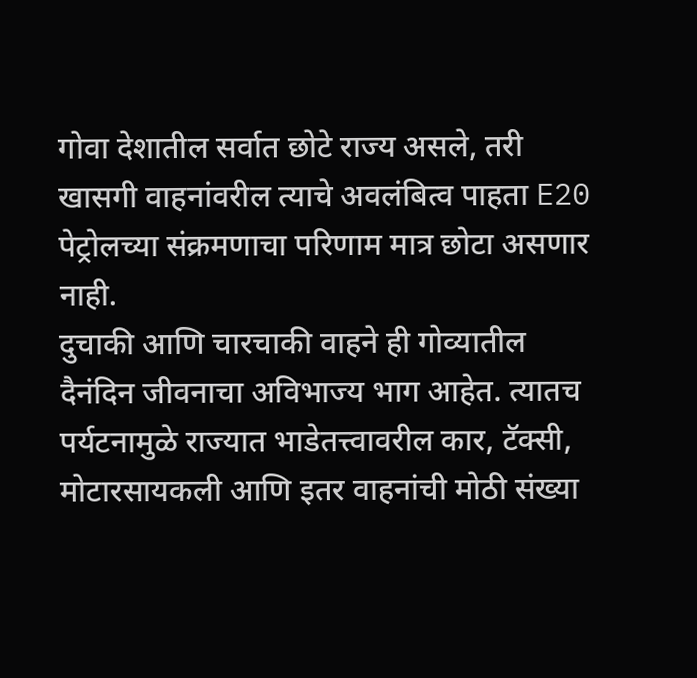गोवा देशातील सर्वात छोटे राज्य असले, तरी खासगी वाहनांवरील त्याचे अवलंबित्व पाहता E20 पेट्रोलच्या संक्रमणाचा परिणाम मात्र छोटा असणार नाही.
दुचाकी आणि चारचाकी वाहने ही गोव्यातील दैनंदिन जीवनाचा अविभाज्य भाग आहेत. त्यातच पर्यटनामुळे राज्यात भाडेतत्त्वावरील कार, टॅक्सी, मोटारसायकली आणि इतर वाहनांची मोठी संख्या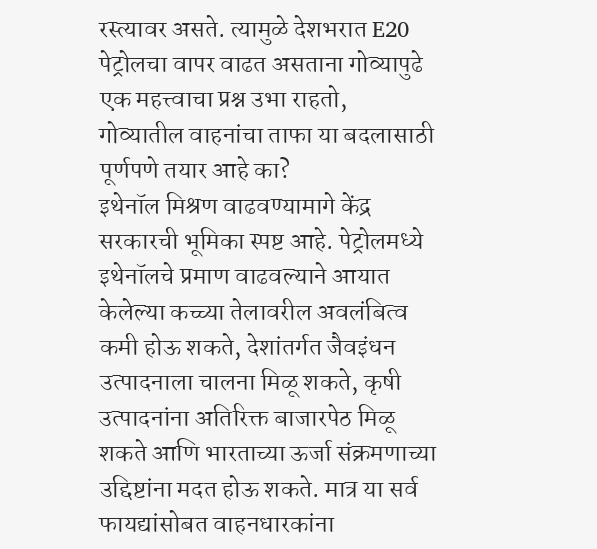रस्त्यावर असते. त्यामुळे देशभरात E20 पेट्रोलचा वापर वाढत असताना गोव्यापुढे एक महत्त्वाचा प्रश्न उभा राहतो, गोव्यातील वाहनांचा ताफा या बदलासाठी पूर्णपणे तयार आहे का?
इथेनॉल मिश्रण वाढवण्यामागे केंद्र सरकारची भूमिका स्पष्ट आहे. पेट्रोलमध्ये इथेनॉलचे प्रमाण वाढवल्याने आयात केलेल्या कच्च्या तेलावरील अवलंबित्व कमी होऊ शकते, देशांतर्गत जैवइंधन उत्पादनाला चालना मिळू शकते, कृषी उत्पादनांना अतिरिक्त बाजारपेठ मिळू शकते आणि भारताच्या ऊर्जा संक्रमणाच्या उद्दिष्टांना मदत होऊ शकते. मात्र या सर्व फायद्यांसोबत वाहनधारकांना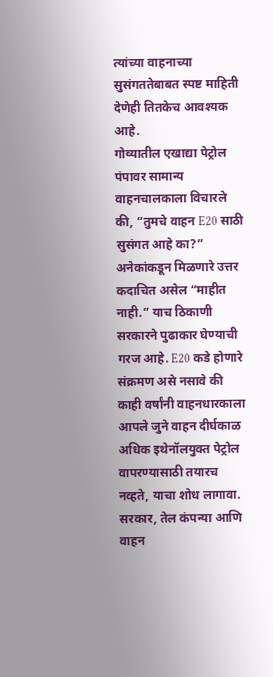त्यांच्या वाहनाच्या सुसंगततेबाबत स्पष्ट माहिती देणेही तितकेच आवश्यक आहे.
गोव्यातील एखाद्या पेट्रोल पंपावर सामान्य वाहनचालकाला विचारले की, “तुमचे वाहन E20 साठी सुसंगत आहे का?” अनेकांकडून मिळणारे उत्तर कदाचित असेल “माहीत नाही.” याच ठिकाणी सरकारने पुढाकार घेण्याची गरज आहे. E20 कडे होणारे संक्रमण असे नसावे की काही वर्षांनी वाहनधारकाला आपले जुने वाहन दीर्घकाळ अधिक इथेनॉलयुक्त पेट्रोल वापरण्यासाठी तयारच नव्हते, याचा शोध लागावा.
सरकार, तेल कंपन्या आणि वाहन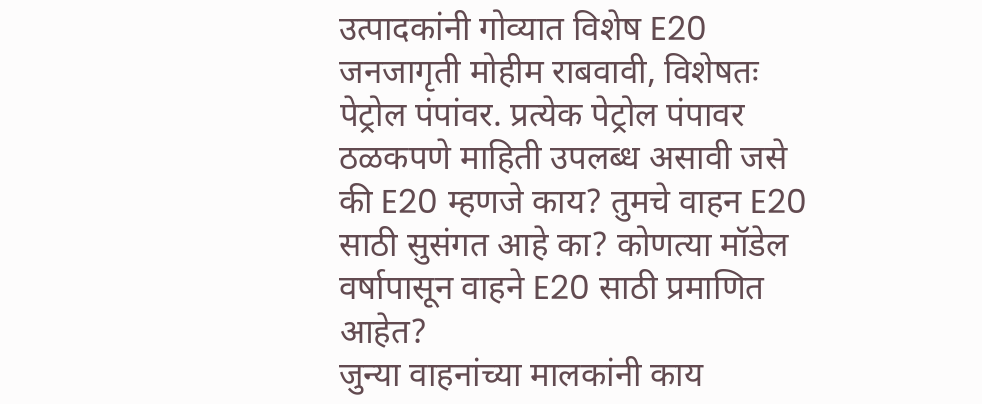उत्पादकांनी गोव्यात विशेष E20 जनजागृती मोहीम राबवावी, विशेषतः पेट्रोल पंपांवर. प्रत्येक पेट्रोल पंपावर ठळकपणे माहिती उपलब्ध असावी जसे की E20 म्हणजे काय? तुमचे वाहन E20 साठी सुसंगत आहे का? कोणत्या मॉडेल वर्षापासून वाहने E20 साठी प्रमाणित आहेत?
जुन्या वाहनांच्या मालकांनी काय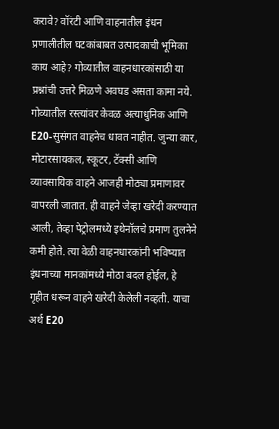करावे? वॉरंटी आणि वाहनातील इंधन प्रणालीतील घटकांबाबत उत्पादकाची भूमिका काय आहे? गोव्यातील वाहनधारकांसाठी या प्रश्नांची उत्तरे मिळणे अवघड असता कामा नये.
गोव्यातील रस्त्यांवर केवळ अत्याधुनिक आणि E20-सुसंगत वाहनेच धावत नाहीत. जुन्या कार, मोटारसायकल, स्कूटर, टॅक्सी आणि व्यावसायिक वाहने आजही मोठ्या प्रमाणावर वापरली जातात. ही वाहने जेव्हा खरेदी करण्यात आली, तेव्हा पेट्रोलमध्ये इथेनॉलचे प्रमाण तुलनेने कमी होते. त्या वेळी वाहनधारकांनी भविष्यात इंधनाच्या मानकांमध्ये मोठा बदल होईल, हे गृहीत धरून वाहने खरेदी केलेली नव्हती. याचा अर्थ E20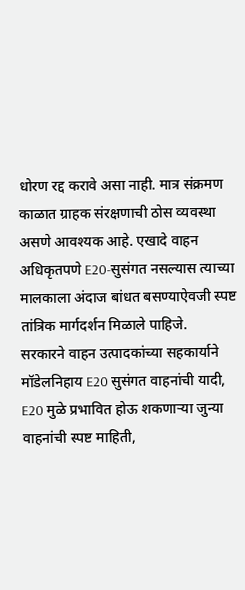धोरण रद्द करावे असा नाही. मात्र संक्रमण काळात ग्राहक संरक्षणाची ठोस व्यवस्था असणे आवश्यक आहे. एखादे वाहन अधिकृतपणे E20-सुसंगत नसल्यास त्याच्या मालकाला अंदाज बांधत बसण्याऐवजी स्पष्ट तांत्रिक मार्गदर्शन मिळाले पाहिजे.
सरकारने वाहन उत्पादकांच्या सहकार्याने मॉडेलनिहाय E20 सुसंगत वाहनांची यादी, E20 मुळे प्रभावित होऊ शकणाऱ्या जुन्या वाहनांची स्पष्ट माहिती,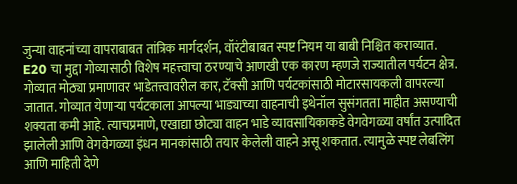जुन्या वाहनांच्या वापराबाबत तांत्रिक मार्गदर्शन, वॉरंटीबाबत स्पष्ट नियम या बाबी निश्चित कराव्यात.
E20 चा मुद्दा गोव्यासाठी विशेष महत्त्वाचा ठरण्याचे आणखी एक कारण म्हणजे राज्यातील पर्यटन क्षेत्र. गोव्यात मोठ्या प्रमाणावर भाडेतत्त्वावरील कार, टॅक्सी आणि पर्यटकांसाठी मोटारसायकली वापरल्या जातात. गोव्यात येणाऱ्या पर्यटकाला आपल्या भाड्याच्या वाहनाची इथेनॉल सुसंगतता माहीत असण्याची शक्यता कमी आहे. त्याचप्रमाणे, एखाद्या छोट्या वाहन भाडे व्यावसायिकाकडे वेगवेगळ्या वर्षांत उत्पादित झालेली आणि वेगवेगळ्या इंधन मानकांसाठी तयार केलेली वाहने असू शकतात. त्यामुळे स्पष्ट लेबलिंग आणि माहिती देणे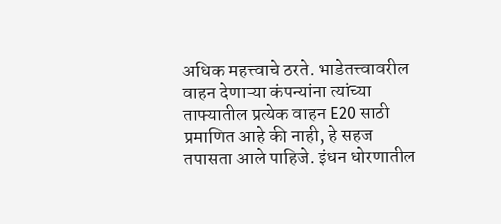अधिक महत्त्वाचे ठरते. भाडेतत्त्वावरील वाहन देणाऱ्या कंपन्यांना त्यांच्या ताफ्यातील प्रत्येक वाहन E20 साठी प्रमाणित आहे की नाही, हे सहज तपासता आले पाहिजे. इंधन धोरणातील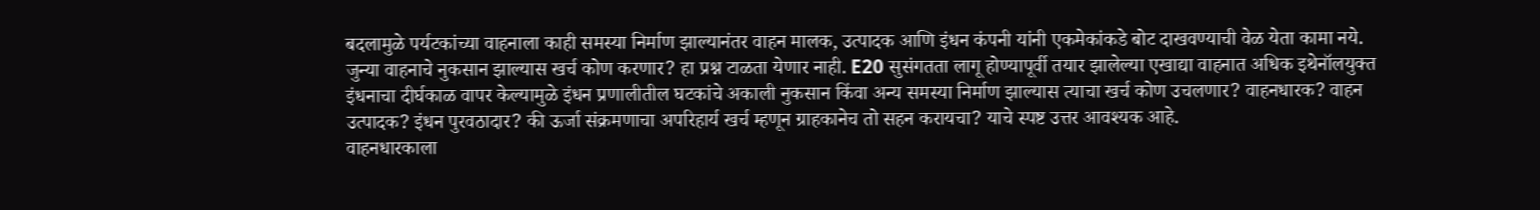बदलामुळे पर्यटकांच्या वाहनाला काही समस्या निर्माण झाल्यानंतर वाहन मालक, उत्पादक आणि इंधन कंपनी यांनी एकमेकांकडे बोट दाखवण्याची वेळ येता कामा नये.
जुन्या वाहनाचे नुकसान झाल्यास खर्च कोण करणार? हा प्रश्न टाळता येणार नाही. E20 सुसंगतता लागू होण्यापूर्वी तयार झालेल्या एखाद्या वाहनात अधिक इथेनॉलयुक्त इंधनाचा दीर्घकाळ वापर केल्यामुळे इंधन प्रणालीतील घटकांचे अकाली नुकसान किंवा अन्य समस्या निर्माण झाल्यास त्याचा खर्च कोण उचलणार? वाहनधारक? वाहन उत्पादक? इंधन पुरवठादार? की ऊर्जा संक्रमणाचा अपरिहार्य खर्च म्हणून ग्राहकानेच तो सहन करायचा? याचे स्पष्ट उत्तर आवश्यक आहे.
वाहनधारकाला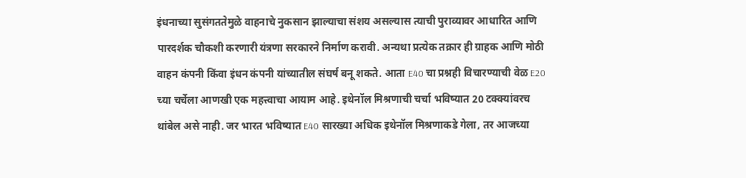इंधनाच्या सुसंगततेमुळे वाहनाचे नुकसान झाल्याचा संशय असल्यास त्याची पुराव्यावर आधारित आणि पारदर्शक चौकशी करणारी यंत्रणा सरकारने निर्माण करावी. अन्यथा प्रत्येक तक्रार ही ग्राहक आणि मोठी वाहन कंपनी किंवा इंधन कंपनी यांच्यातील संघर्ष बनू शकते. आता E40 चा प्रश्नही विचारण्याची वेळ E20 च्या चर्चेला आणखी एक महत्त्वाचा आयाम आहे. इथेनॉल मिश्रणाची चर्चा भविष्यात 20 टक्क्यांवरच थांबेल असे नाही. जर भारत भविष्यात E40 सारख्या अधिक इथेनॉल मिश्रणाकडे गेला, तर आजच्या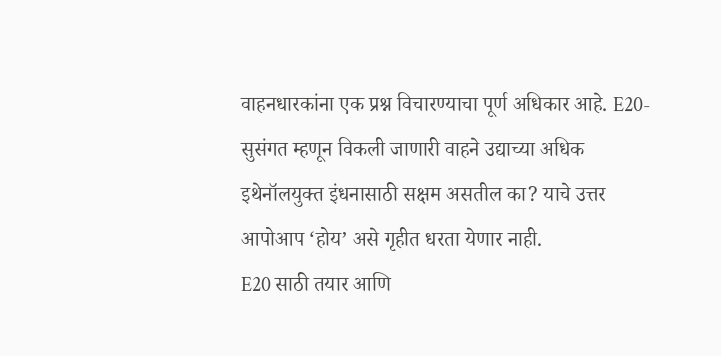वाहनधारकांना एक प्रश्न विचारण्याचा पूर्ण अधिकार आहे. E20-सुसंगत म्हणून विकली जाणारी वाहने उद्याच्या अधिक इथेनॉलयुक्त इंधनासाठी सक्षम असतील का? याचे उत्तर आपोआप ‘होय’ असे गृहीत धरता येणार नाही.
E20 साठी तयार आणि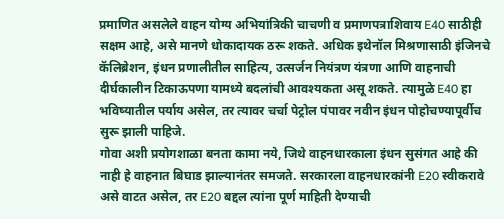प्रमाणित असलेले वाहन योग्य अभियांत्रिकी चाचणी व प्रमाणपत्राशिवाय E40 साठीही सक्षम आहे, असे मानणे धोकादायक ठरू शकते. अधिक इथेनॉल मिश्रणासाठी इंजिनचे कॅलिब्रेशन, इंधन प्रणालीतील साहित्य, उत्सर्जन नियंत्रण यंत्रणा आणि वाहनाची दीर्घकालीन टिकाऊपणा यामध्ये बदलांची आवश्यकता असू शकते. त्यामुळे E40 हा भविष्यातील पर्याय असेल, तर त्यावर चर्चा पेट्रोल पंपावर नवीन इंधन पोहोचण्यापूर्वीच सुरू झाली पाहिजे.
गोवा अशी प्रयोगशाळा बनता कामा नये, जिथे वाहनधारकाला इंधन सुसंगत आहे की नाही हे वाहनात बिघाड झाल्यानंतर समजते. सरकारला वाहनधारकांनी E20 स्वीकरावे असे वाटत असेल, तर E20 बद्दल त्यांना पूर्ण माहिती देण्याची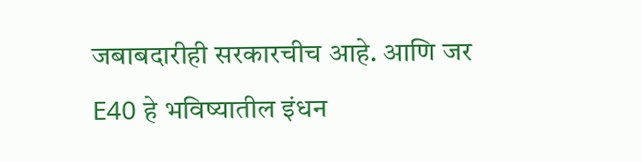जबाबदारीही सरकारचीच आहे. आणि जर E40 हे भविष्यातील इंधन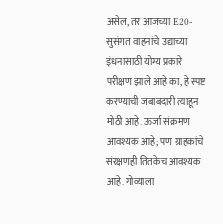असेल, तर आजच्या E20-सुसंगत वाहनांचे उद्याच्या इंधनासाठी योग्य प्रकारे परीक्षण झाले आहे का, हे स्पष्ट करण्याची जबाबदारी त्याहून मोठी आहे. ऊर्जा संक्रमण आवश्यक आहे; पण ग्राहकांचे संरक्षणही तितकेच आवश्यक आहे. गोव्याला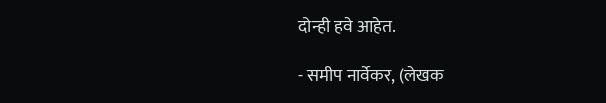दोन्ही हवे आहेत.

- समीप नार्वेकर, (लेखक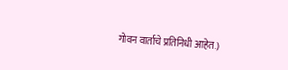गोवन वार्ताचे प्रतिनिधी आहेत.)